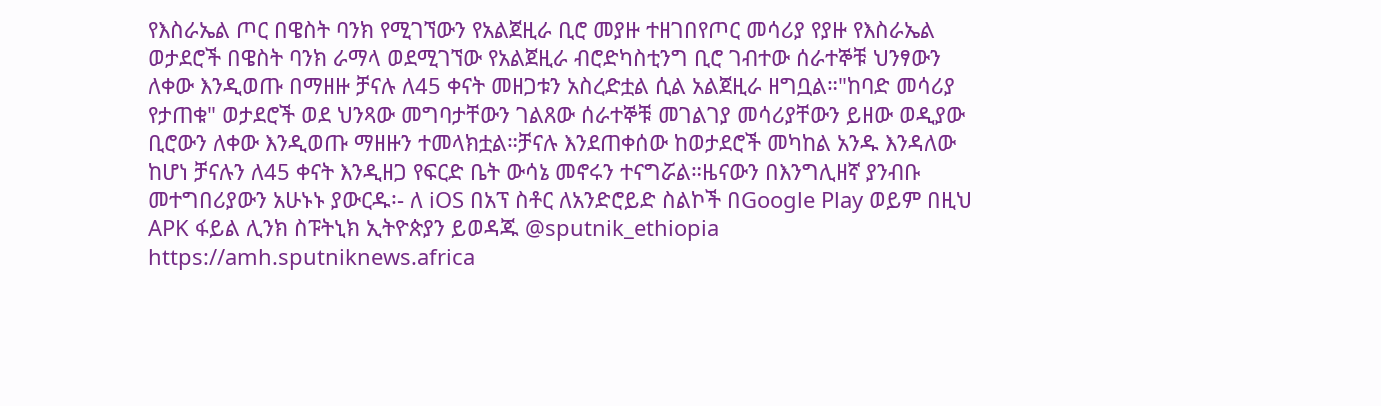የእስራኤል ጦር በዌስት ባንክ የሚገኘውን የአልጀዚራ ቢሮ መያዙ ተዘገበየጦር መሳሪያ የያዙ የእስራኤል ወታደሮች በዌስት ባንክ ራማላ ወደሚገኘው የአልጀዚራ ብሮድካስቲንግ ቢሮ ገብተው ሰራተኞቹ ህንፃውን ለቀው እንዲወጡ በማዘዙ ቻናሉ ለ45 ቀናት መዘጋቱን አስረድቷል ሲል አልጀዚራ ዘግቧል።"ከባድ መሳሪያ የታጠቁ" ወታደሮች ወደ ህንጻው መግባታቸውን ገልጸው ሰራተኞቹ መገልገያ መሳሪያቸውን ይዘው ወዲያው ቢሮውን ለቀው እንዲወጡ ማዘዙን ተመላክቷል።ቻናሉ እንደጠቀሰው ከወታደሮች መካከል አንዱ እንዳለው ከሆነ ቻናሉን ለ45 ቀናት እንዲዘጋ የፍርድ ቤት ውሳኔ መኖሩን ተናግሯል።ዜናውን በእንግሊዘኛ ያንብቡ መተግበሪያውን አሁኑኑ ያውርዱ፡- ለ iOS በአፕ ስቶር ለአንድሮይድ ስልኮች በGoogle Play ወይም በዚህ APK ፋይል ሊንክ ስፑትኒክ ኢትዮጵያን ይወዳጁ @sputnik_ethiopia
https://amh.sputniknews.africa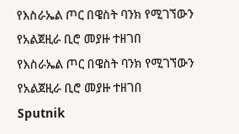የእስራኤል ጦር በዌስት ባንክ የሚገኘውን የአልጀዚራ ቢሮ መያዙ ተዘገበ
የእስራኤል ጦር በዌስት ባንክ የሚገኘውን የአልጀዚራ ቢሮ መያዙ ተዘገበ
Sputnik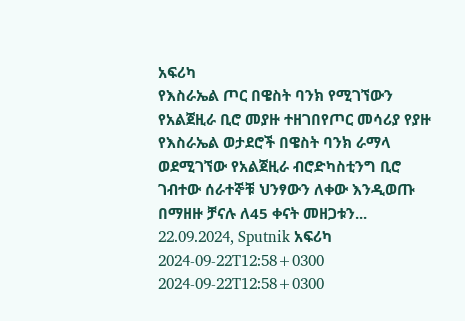አፍሪካ
የእስራኤል ጦር በዌስት ባንክ የሚገኘውን የአልጀዚራ ቢሮ መያዙ ተዘገበየጦር መሳሪያ የያዙ የእስራኤል ወታደሮች በዌስት ባንክ ራማላ ወደሚገኘው የአልጀዚራ ብሮድካስቲንግ ቢሮ ገብተው ሰራተኞቹ ህንፃውን ለቀው እንዲወጡ በማዘዙ ቻናሉ ለ45 ቀናት መዘጋቱን... 22.09.2024, Sputnik አፍሪካ
2024-09-22T12:58+0300
2024-09-22T12:58+0300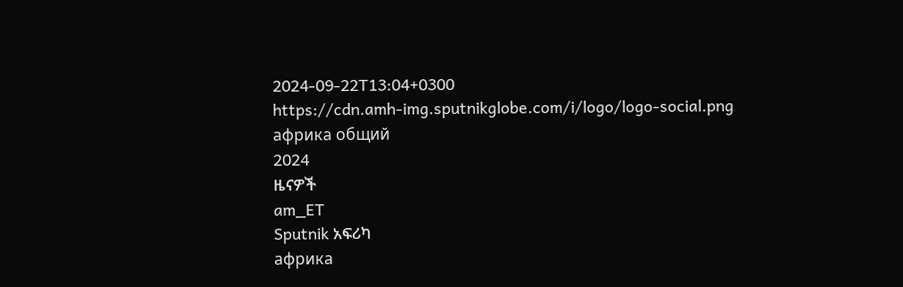2024-09-22T13:04+0300
https://cdn.amh-img.sputnikglobe.com/i/logo/logo-social.png
африка общий
2024
ዜናዎች
am_ET
Sputnik አፍሪካ
африка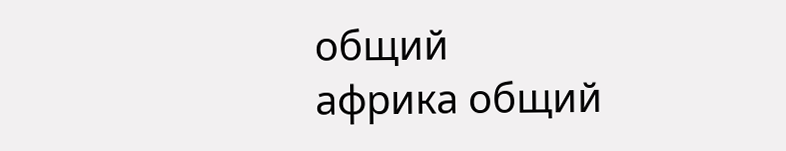общий
африка общий